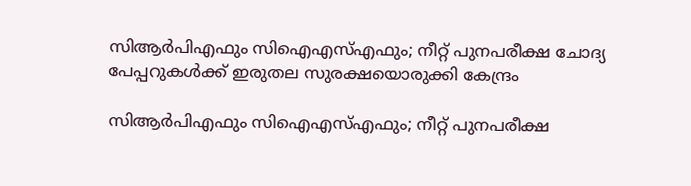സിആര്‍പിഎഫും സിഐഎസ്എഫും; നീറ്റ് പുനപരീക്ഷ ചോദ്യ പേപ്പറുകള്‍ക്ക് ഇരുതല സുരക്ഷയൊരുക്കി കേന്ദ്രം

സിആര്‍പിഎഫും സിഐഎസ്എഫും; നീറ്റ് പുനപരീക്ഷ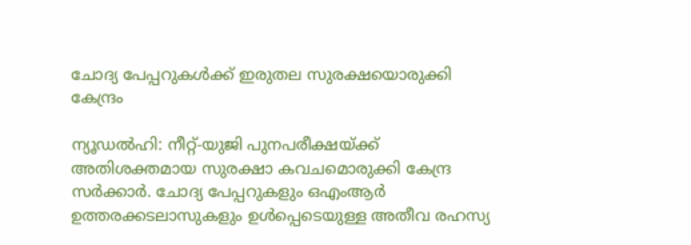ചോദ്യ പേപ്പറുകള്‍ക്ക് ഇരുതല സുരക്ഷയൊരുക്കി  കേന്ദ്രം

ന്യൂഡല്‍ഹി: നീറ്റ്-യുജി പുനപരീക്ഷയ്ക്ക് അതിശക്തമായ സുരക്ഷാ കവചമൊരുക്കി കേന്ദ്ര സര്‍ക്കാര്‍. ചോദ്യ പേപ്പറുകളും ഒഎംആര്‍ ഉത്തരക്കടലാസുകളും ഉള്‍പ്പെടെയുള്ള അതീവ രഹസ്യ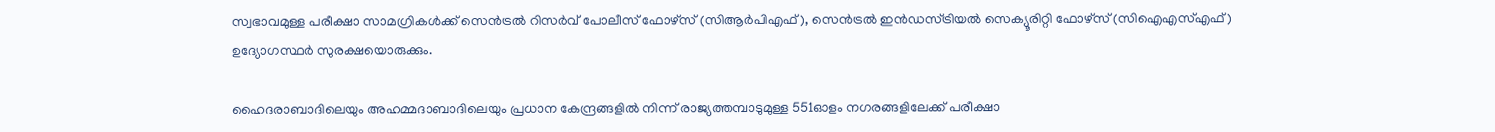സ്വഭാവമുള്ള പരീക്ഷാ സാമഗ്രികള്‍ക്ക് സെന്‍ട്രല്‍ റിസര്‍വ് പോലീസ് ഫോഴ്സ് (സിആര്‍പിഎഫ്), സെന്‍ട്രല്‍ ഇന്‍ഡസ്ട്രിയല്‍ സെക്യൂരിറ്റി ഫോഴ്സ് (സിഐഎസ്എഫ്) ഉദ്യോഗസ്ഥര്‍ സുരക്ഷയൊരുക്കും.

ഹൈദരാബാദിലെയും അഹമ്മദാബാദിലെയും പ്രധാന കേന്ദ്രങ്ങളില്‍ നിന്ന് രാജ്യത്തമ്പാടുമുള്ള 551ഓളം നഗരങ്ങളിലേക്ക് പരീക്ഷാ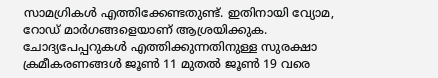സാമഗ്രികള്‍ എത്തിക്കേണ്ടതുണ്ട്. ഇതിനായി വ്യോമ, റോഡ് മാര്‍ഗങ്ങളെയാണ് ആശ്രയിക്കുക. ചോദ്യപേപ്പറുകള്‍ എത്തിക്കുന്നതിനുള്ള സുരക്ഷാ ക്രമീകരണങ്ങള്‍ ജൂണ്‍ 11 മുതല്‍ ജൂണ്‍ 19 വരെ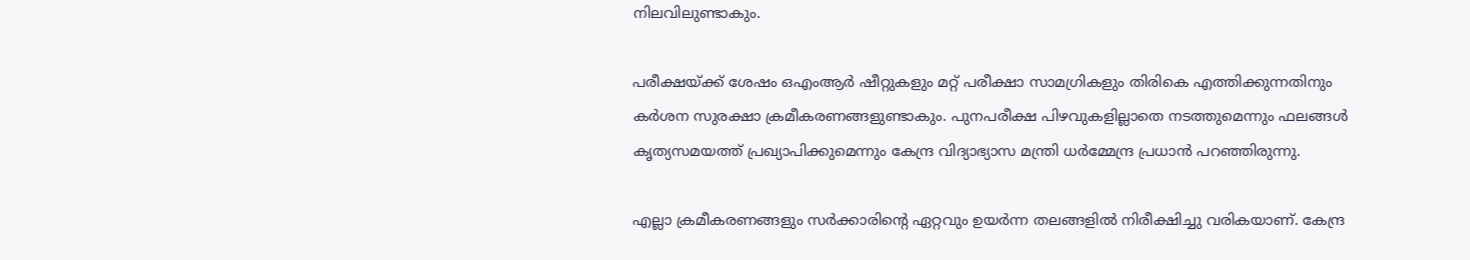നിലവിലുണ്ടാകും.

പരീക്ഷയ്ക്ക് ശേഷം ഒഎംആര്‍ ഷീറ്റുകളും മറ്റ് പരീക്ഷാ സാമഗ്രികളും തിരികെ എത്തിക്കുന്നതിനും കര്‍ശന സുരക്ഷാ ക്രമീകരണങ്ങളുണ്ടാകും. പുനപരീക്ഷ പിഴവുകളില്ലാതെ നടത്തുമെന്നും ഫലങ്ങള്‍ കൃത്യസമയത്ത് പ്രഖ്യാപിക്കുമെന്നും കേന്ദ്ര വിദ്യാഭ്യാസ മന്ത്രി ധര്‍മ്മേന്ദ്ര പ്രധാന്‍ പറഞ്ഞിരുന്നു.

എല്ലാ ക്രമീകരണങ്ങളും സര്‍ക്കാരിന്റെ ഏറ്റവും ഉയര്‍ന്ന തലങ്ങളില്‍ നിരീക്ഷിച്ചു വരികയാണ്. കേന്ദ്ര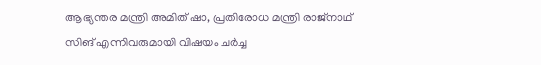ആഭ്യന്തര മന്ത്രി അമിത് ഷാ, പ്രതിരോധ മന്ത്രി രാജ്നാഥ് സിങ് എന്നിവരുമായി വിഷയം ചര്‍ച്ച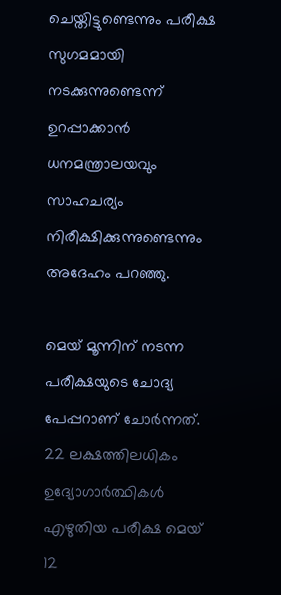ചെയ്തിട്ടുണ്ടെന്നും പരീക്ഷ സുഗമമായി നടക്കുന്നുണ്ടെന്ന് ഉറപ്പാക്കാന്‍ ധനമന്ത്രാലയവും സാഹചര്യം നിരീക്ഷിക്കുന്നുണ്ടെന്നും അദേഹം പറഞ്ഞു.

മെയ് മൂന്നിന് നടന്ന പരീക്ഷയുടെ ചോദ്യ പേപ്പറാണ് ചോര്‍ന്നത്. 22 ലക്ഷത്തിലധികം ഉദ്യോഗാര്‍ത്ഥികള്‍ എഴുതിയ പരീക്ഷ മെയ് 12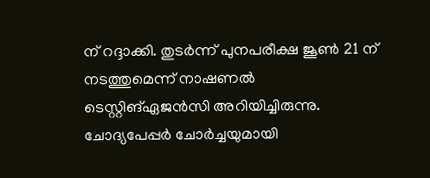ന് റദ്ദാക്കി. തുടര്‍ന്ന് പുനപരീക്ഷ ജൂണ്‍ 21 ന് നടത്തുമെന്ന് നാഷണല്‍ ടെസ്റ്റിങ്ഏജന്‍സി അറിയിച്ചിരുന്നു. ചോദ്യപേപ്പര്‍ ചോര്‍ച്ചയുമായി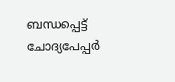ബന്ധപ്പെട്ട് ചോദ്യപേപ്പര്‍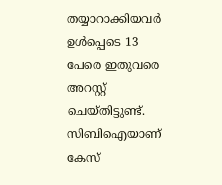തയ്യാറാക്കിയവര്‍ ഉള്‍പ്പെടെ 13 പേരെ ഇതുവരെ അറസ്റ്റ് ചെയ്തിട്ടുണ്ട്. സിബിഐയാണ് കേസ്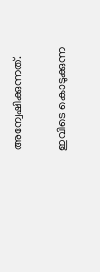അന്വേഷിക്കുന്നത്.

ഇവിടെ കൊടുക്കുന്ന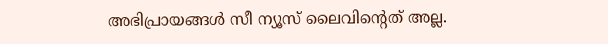അഭിപ്രായങ്ങള്‍ സീ ന്യൂസ് ലൈവിന്റെത് അല്ല.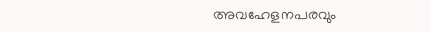അവഹേളനപരവും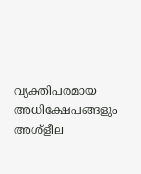വ്യക്തിപരമായ അധിക്ഷേപങ്ങളും അശ്‌ളീല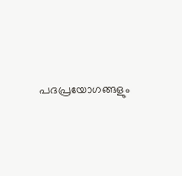പദപ്രയോഗങ്ങളും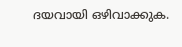ദയവായി ഒഴിവാക്കുക.